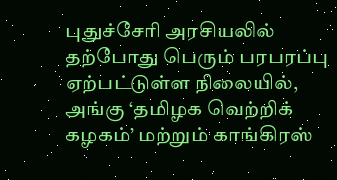புதுச்சேரி அரசியலில் தற்போது பெரும் பரபரப்பு ஏற்பட்டுள்ள நிலையில், அங்கு ‘தமிழக வெற்றிக் கழகம்’ மற்றும் காங்கிரஸ்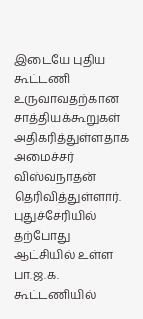இடையே புதிய கூட்டணி உருவாவதற்கான சாத்தியக்கூறுகள் அதிகரித்துள்ளதாக அமைச்சர் விஸ்வநாதன் தெரிவித்துள்ளார். புதுச்சேரியில் தற்போது ஆட்சியில் உள்ள பா.ஜ.க. கூட்டணியில்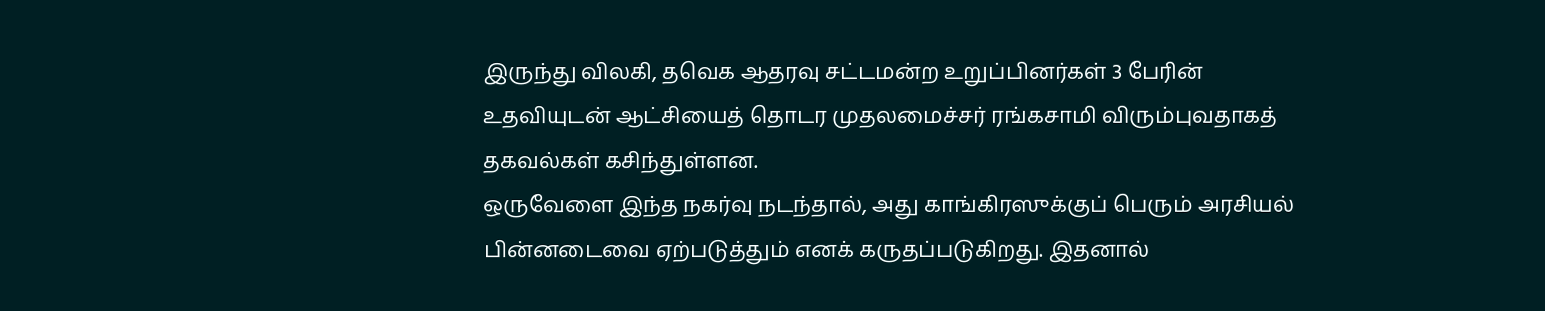இருந்து விலகி, தவெக ஆதரவு சட்டமன்ற உறுப்பினர்கள் 3 பேரின் உதவியுடன் ஆட்சியைத் தொடர முதலமைச்சர் ரங்கசாமி விரும்புவதாகத் தகவல்கள் கசிந்துள்ளன.
ஒருவேளை இந்த நகர்வு நடந்தால், அது காங்கிரஸுக்குப் பெரும் அரசியல் பின்னடைவை ஏற்படுத்தும் எனக் கருதப்படுகிறது. இதனால்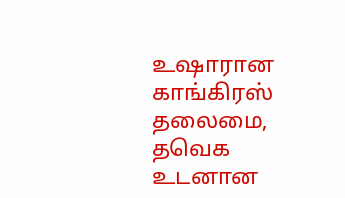உஷாரான காங்கிரஸ் தலைமை, தவெக உடனான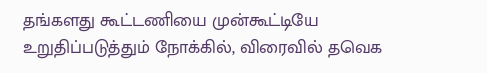தங்களது கூட்டணியை முன்கூட்டியே உறுதிப்படுத்தும் நோக்கில், விரைவில் தவெக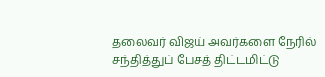தலைவர் விஜய் அவர்களை நேரில் சந்தித்துப் பேசத் திட்டமிட்டு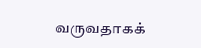வருவதாகக்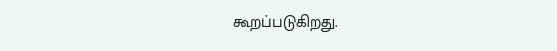கூறப்படுகிறது.